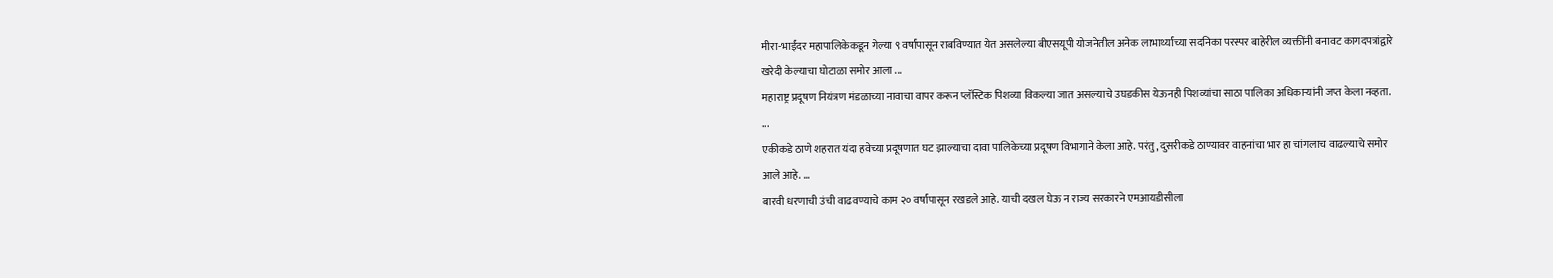मीरा-भाईंदर महापालिकेकडून गेल्या ९ वर्षांपासून राबविण्यात येत असलेल्या बीएसयूपी योजनेतील अनेक लाभार्थ्यांच्या सदनिका परस्पर बाहेरील व्यक्तींनी बनावट कागदपत्रांद्वारे खरेदी केल्याचा घोटाळा समोर आला ...
महाराष्ट्र प्रदूषण नियंत्रण मंडळाच्या नावाचा वापर करून प्लॅस्टिक पिशव्या विकल्या जात असल्याचे उघडकीस येऊनही पिशव्यांचा साठा पालिका अधिकाऱ्यांनी जप्त केला नव्हता. ...
एकीकडे ठाणे शहरात यंदा हवेच्या प्रदूषणात घट झाल्याचा दावा पालिकेच्या प्रदूषण विभागाने केला आहे. परंतु, दुसरीकडे ठाण्यावर वाहनांचा भार हा चांगलाच वाढल्याचे समोर आले आहे. ...
बारवी धरणाची उंची वाढवण्याचे काम २० वर्षांपासून रखडले आहे. याची दखल घेऊ न राज्य सरकारने एमआयडीसीला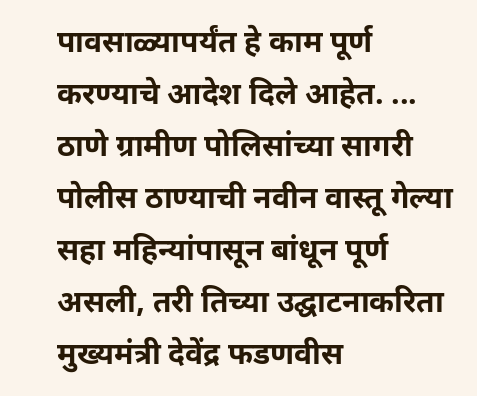पावसाळ्यापर्यंत हे काम पूर्ण करण्याचे आदेश दिले आहेत. ...
ठाणे ग्रामीण पोलिसांच्या सागरी पोलीस ठाण्याची नवीन वास्तू गेल्या सहा महिन्यांपासून बांधून पूर्ण असली, तरी तिच्या उद्घाटनाकरिता मुख्यमंत्री देवेंद्र फडणवीस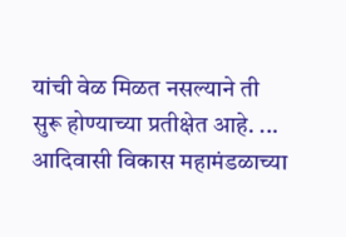यांची वेळ मिळत नसल्याने ती सुरू होण्याच्या प्रतीक्षेत आहे. ...
आदिवासी विकास महामंडळाच्या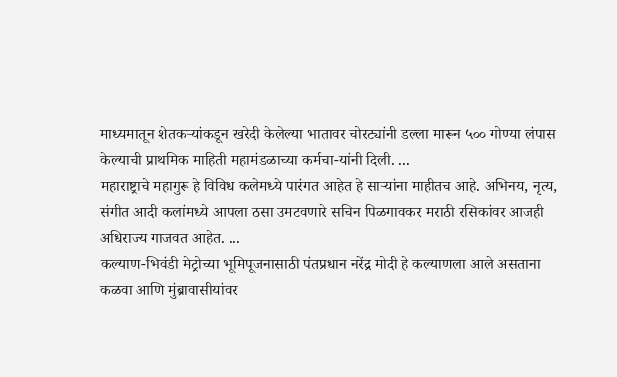माध्यमातून शेतकऱ्यांकडून खरेदी केलेल्या भातावर चोरट्यांनी डल्ला मारून ५०० गोण्या लंपास केल्याची प्राथमिक माहिती महामंडळाच्या कर्मचा-यांनी दिली. ...
महाराष्ट्राचे महागुरू हे विविध कलेमध्ये पारंगत आहेत हे साऱ्यांना माहीतच आहे. अभिनय, नृत्य, संगीत आदी कलांमध्ये आपला ठसा उमटवणारे सचिन पिळगावकर मराठी रसिकांवर आजही अधिराज्य गाजवत आहेत. ...
कल्याण-भिवंडी मेट्रोच्या भूमिपूजनासाठी पंतप्रधान नरेंद्र मोदी हे कल्याणला आले असताना कळवा आणि मुंब्रावासीयांवर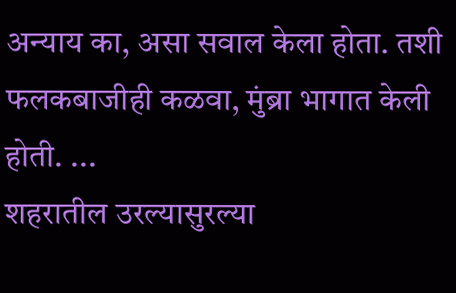अन्याय का, असा सवाल केला होता. तशी फलकबाजीही कळवा, मुंब्रा भागात केली होती. ...
शहरातील उरल्यासुरल्या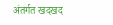अंतर्गत खदखद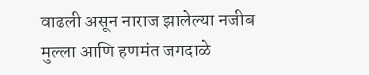वाढली असून नाराज झालेल्या नजीब मुल्ला आणि हणमंत जगदाळे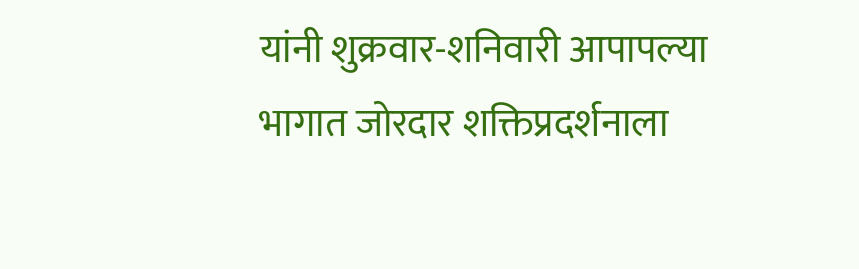यांनी शुक्रवार-शनिवारी आपापल्या भागात जोरदार शक्तिप्रदर्शनाला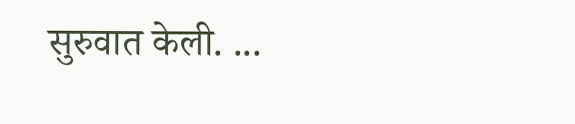सुरुवात केली. ...